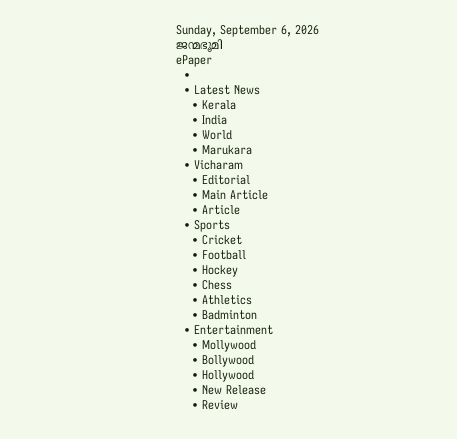Sunday, September 6, 2026
ജന്മഭൂമി
ePaper
  •
  • Latest News
    • Kerala
    • India
    • World
    • Marukara
  • Vicharam
    • Editorial
    • Main Article
    • Article
  • Sports
    • Cricket
    • Football
    • Hockey
    • Chess
    • Athletics
    • Badminton
  • Entertainment
    • Mollywood
    • Bollywood
    • Hollywood
    • New Release
    • Review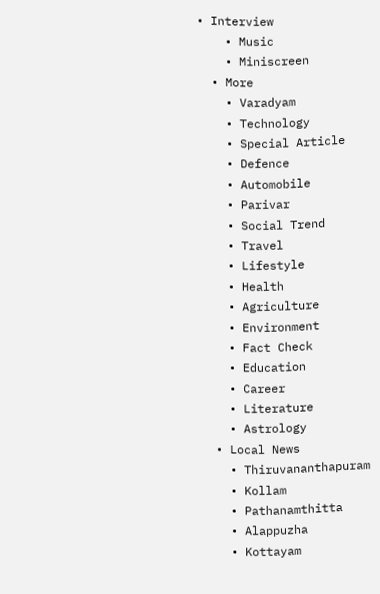• Interview
    • Music
    • Miniscreen
  • More
    • Varadyam
    • Technology
    • Special Article
    • Defence
    • Automobile
    • Parivar
    • Social Trend
    • Travel
    • Lifestyle
    • Health
    • Agriculture
    • Environment
    • Fact Check
    • Education
    • Career
    • Literature
    • Astrology
  • Local News
    • Thiruvananthapuram
    • Kollam
    • Pathanamthitta
    • Alappuzha
    • Kottayam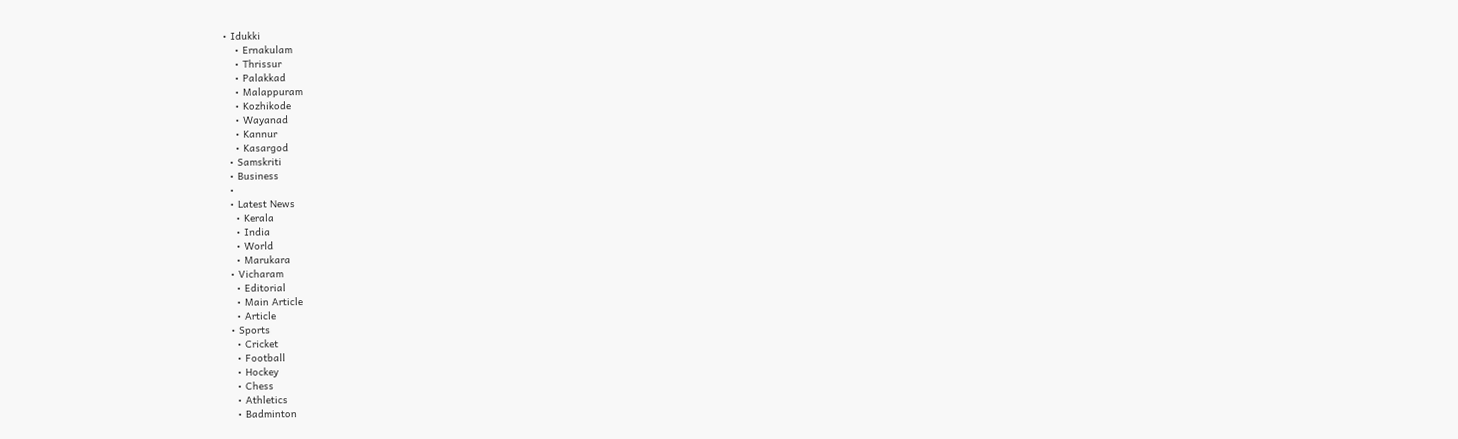• Idukki
    • Ernakulam
    • Thrissur
    • Palakkad
    • Malappuram
    • Kozhikode
    • Wayanad
    • Kannur
    • Kasargod
  • Samskriti
  • Business
  •
  • Latest News
    • Kerala
    • India
    • World
    • Marukara
  • Vicharam
    • Editorial
    • Main Article
    • Article
  • Sports
    • Cricket
    • Football
    • Hockey
    • Chess
    • Athletics
    • Badminton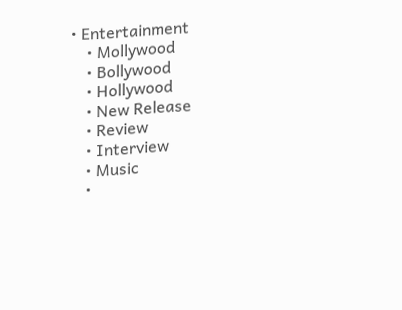• Entertainment
    • Mollywood
    • Bollywood
    • Hollywood
    • New Release
    • Review
    • Interview
    • Music
    •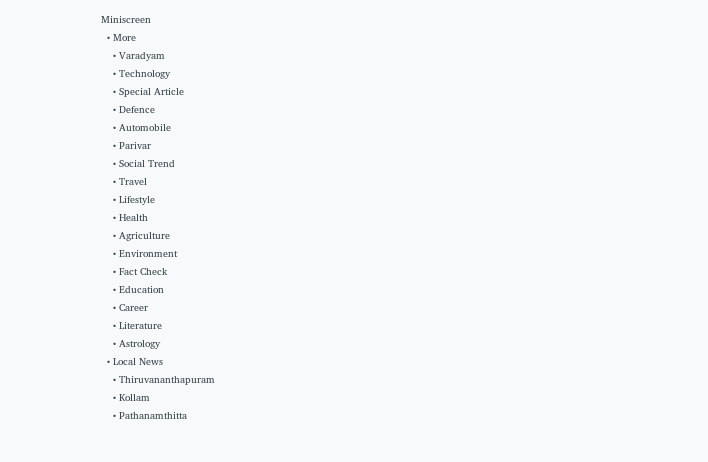Miniscreen
  • More
    • Varadyam
    • Technology
    • Special Article
    • Defence
    • Automobile
    • Parivar
    • Social Trend
    • Travel
    • Lifestyle
    • Health
    • Agriculture
    • Environment
    • Fact Check
    • Education
    • Career
    • Literature
    • Astrology
  • Local News
    • Thiruvananthapuram
    • Kollam
    • Pathanamthitta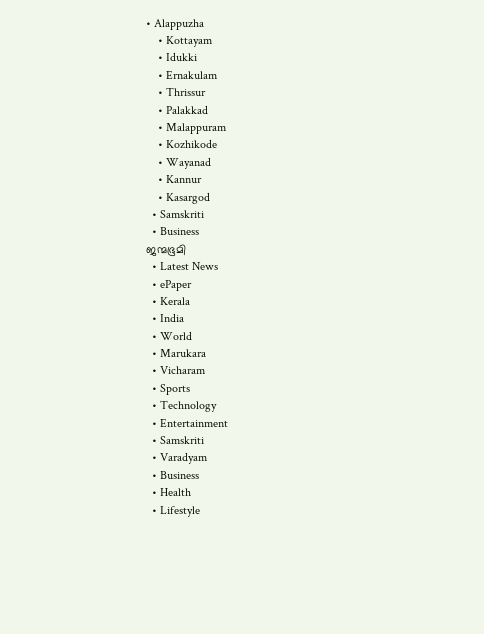• Alappuzha
    • Kottayam
    • Idukki
    • Ernakulam
    • Thrissur
    • Palakkad
    • Malappuram
    • Kozhikode
    • Wayanad
    • Kannur
    • Kasargod
  • Samskriti
  • Business
ജന്മഭൂമി
  • Latest News
  • ePaper
  • Kerala
  • India
  • World
  • Marukara
  • Vicharam
  • Sports
  • Technology
  • Entertainment
  • Samskriti
  • Varadyam
  • Business
  • Health
  • Lifestyle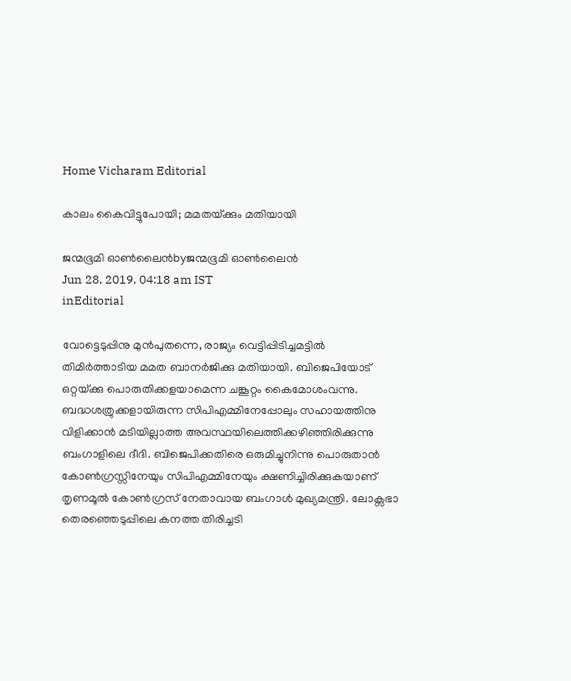Home Vicharam Editorial

കാലം കൈവിട്ടുപോയി; മമതയ്‌ക്കും മതിയായി

ജന്മഭൂമി ഓണ്‍ലൈന്‍byജന്മഭൂമി ഓണ്‍ലൈന്‍
Jun 28, 2019, 04:18 am IST
inEditorial

വോട്ടെടുപ്പിനു മുന്‍പുതന്നെ, രാജ്യം വെട്ടിപ്പിടിച്ചമട്ടില്‍ തിമിര്‍ത്താടിയ മമത ബാനര്‍ജിക്കു മതിയായി. ബിജെപിയോട് ഒറ്റയ്‌ക്കു പൊരുതിക്കളയാമെന്ന ചങ്കൂറ്റം കൈമോശംവന്നു. ബദ്ധശത്രുക്കളായിരുന്ന സിപിഎമ്മിനേപ്പോലും സഹായത്തിനു വിളിക്കാന്‍ മടിയില്ലാത്ത അവസ്ഥയിലെത്തിക്കഴിഞ്ഞിരിക്കുന്നു ബംഗാളിലെ ദീദി. ബിജെപിക്കതിരെ ഒരുമിച്ചുനിന്നു പൊരുതാന്‍ കോണ്‍ഗ്രസ്സിനേയും സിപിഎമ്മിനേയും ക്ഷണിച്ചിരിക്കുകയാണ് തൃണമൂല്‍ കോണ്‍ഗ്രസ് നേതാവായ ബംഗാള്‍ മുഖ്യമന്ത്രി. ലോക്സഭാ തെരഞ്ഞെടുപ്പിലെ കനത്ത തിരിച്ചടി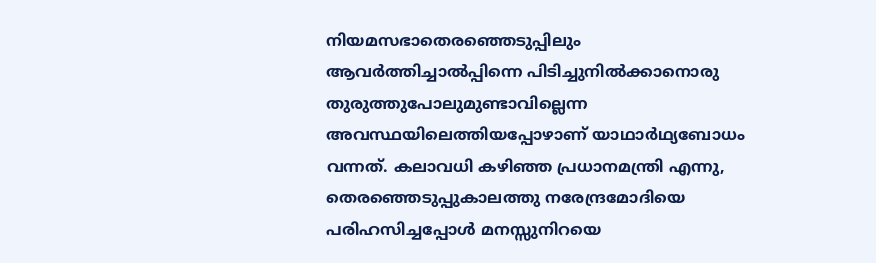നിയമസഭാതെരഞ്ഞെടുപ്പിലും ആവര്‍ത്തിച്ചാല്‍പ്പിന്നെ പിടിച്ചുനില്‍ക്കാനൊരു തുരുത്തുപോലുമുണ്ടാവില്ലെന്ന അവസ്ഥയിലെത്തിയപ്പോഴാണ് യാഥാര്‍ഥ്യബോധം വന്നത്. കലാവധി കഴിഞ്ഞ പ്രധാനമന്ത്രി എന്നു, തെരഞ്ഞെടുപ്പുകാലത്തു നരേന്ദ്രമോദിയെ പരിഹസിച്ചപ്പോള്‍ മനസ്സുനിറയെ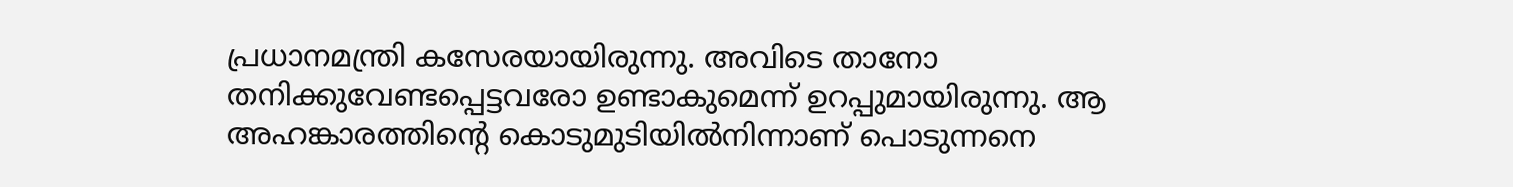പ്രധാനമന്ത്രി കസേരയായിരുന്നു. അവിടെ താനോ തനിക്കുവേണ്ടപ്പെട്ടവരോ ഉണ്ടാകുമെന്ന് ഉറപ്പുമായിരുന്നു. ആ അഹങ്കാരത്തിന്റെ കൊടുമുടിയില്‍നിന്നാണ് പൊടുന്നനെ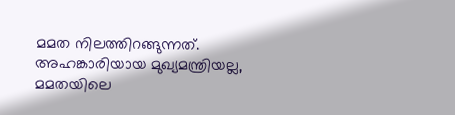മമത നിലത്തിറങ്ങുന്നത്. അഹങ്കാരിയായ മുഖ്യമന്ത്രിയല്ല, മമതയിലെ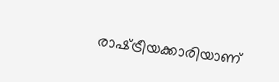രാഷ്‌ട്രീയക്കാരിയാണ്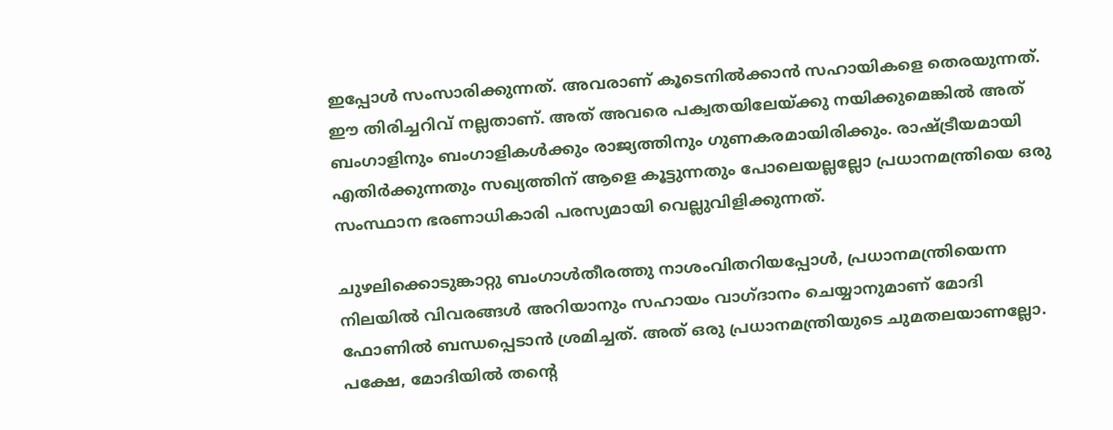ഇപ്പോള്‍ സംസാരിക്കുന്നത്. അവരാണ് കൂടെനില്‍ക്കാന്‍ സഹായികളെ തെരയുന്നത്. ഈ തിരിച്ചറിവ് നല്ലതാണ്. അത് അവരെ പക്വതയിലേയ്‌ക്കു നയിക്കുമെങ്കില്‍ അത് ബംഗാളിനും ബംഗാളികള്‍ക്കും രാജ്യത്തിനും ഗുണകരമായിരിക്കും. രാഷ്‌ട്രീയമായി എതിര്‍ക്കുന്നതും സഖ്യത്തിന് ആളെ കൂട്ടുന്നതും പോലെയല്ലല്ലോ പ്രധാനമന്ത്രിയെ ഒരു സംസ്ഥാന ഭരണാധികാരി പരസ്യമായി വെല്ലുവിളിക്കുന്നത്.

ചുഴലിക്കൊടുങ്കാറ്റു ബംഗാള്‍തീരത്തു നാശംവിതറിയപ്പോള്‍, പ്രധാനമന്ത്രിയെന്ന നിലയില്‍ വിവരങ്ങള്‍ അറിയാനും സഹായം വാഗ്ദാനം ചെയ്യാനുമാണ് മോദി ഫോണില്‍ ബന്ധപ്പെടാന്‍ ശ്രമിച്ചത്. അത് ഒരു പ്രധാനമന്ത്രിയുടെ ചുമതലയാണല്ലോ. പക്ഷേ, മോദിയില്‍ തന്റെ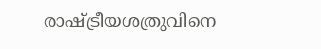രാഷ്‌ട്രീയശത്രുവിനെ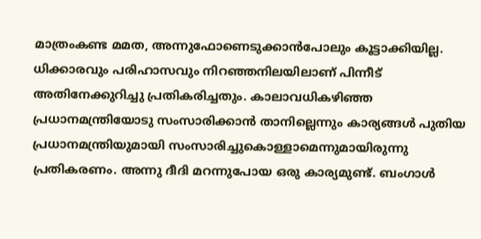മാത്രംകണ്ട മമത, അന്നുഫോണെടുക്കാന്‍പോലും കൂട്ടാക്കിയില്ല. ധിക്കാരവും പരിഹാസവും നിറഞ്ഞനിലയിലാണ് പിന്നീട് അതിനേക്കുറിച്ചു പ്രതികരിച്ചതും. കാലാവധികഴിഞ്ഞ പ്രധാനമന്ത്രിയോടു സംസാരിക്കാന്‍ താനില്ലെന്നും കാര്യങ്ങള്‍ പുതിയ പ്രധാനമന്ത്രിയുമായി സംസാരിച്ചുകൊള്ളാമെന്നുമായിരുന്നു പ്രതികരണം. അന്നു ദീദി മറന്നുപോയ ഒരു കാര്യമുണ്ട്. ബംഗാള്‍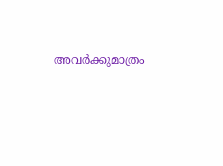അവര്‍ക്കുമാത്രം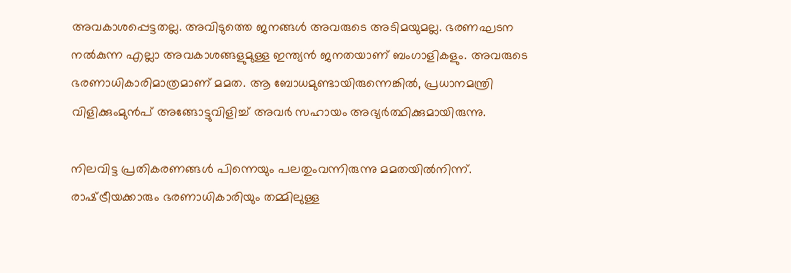അവകാശപ്പെട്ടതല്ല. അവിടുത്തെ ജനങ്ങള്‍ അവരുടെ അടിമയുമല്ല. ഭരണഘടന നല്‍കുന്ന എല്ലാ അവകാശങ്ങളുമുള്ള ഇന്ത്യന്‍ ജനതയാണ് ബംഗാളികളും. അവരുടെ ഭരണാധികാരിമാത്രമാണ് മമത. ആ ബോധമുണ്ടായിരുന്നെങ്കില്‍, പ്രധാനമന്ത്രി വിളിക്കുംമുന്‍പ് അങ്ങോട്ടുവിളിച്ച് അവര്‍ സഹായം അഭ്യര്‍ത്ഥിക്കുമായിരുന്നു.

നിലവിട്ട പ്രതികരണങ്ങള്‍ പിന്നെയും പലതുംവന്നിരുന്നു മമതയില്‍നിന്ന്. രാഷ്‌ട്രീയക്കാരും ഭരണാധികാരിയും തമ്മിലുള്ള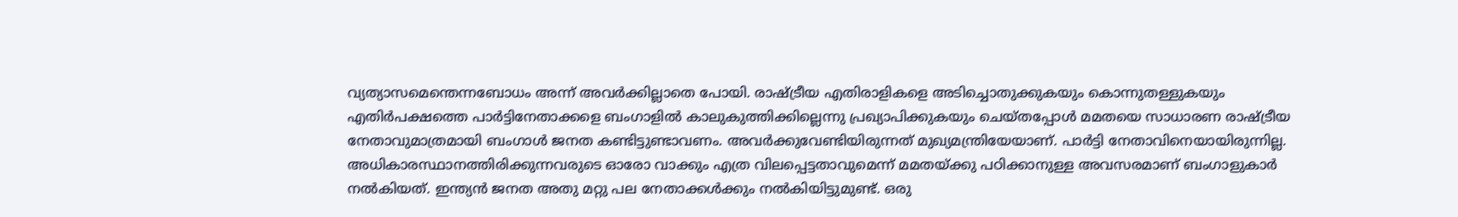വ്യത്യാസമെന്തെന്നബോധം അന്ന് അവര്‍ക്കില്ലാതെ പോയി. രാഷ്‌ട്രീയ എതിരാളികളെ അടിച്ചൊതുക്കുകയും കൊന്നുതള്ളുകയും എതിര്‍പക്ഷത്തെ പാര്‍ട്ടിനേതാക്കളെ ബംഗാളില്‍ കാലുകുത്തിക്കില്ലെന്നു പ്രഖ്യാപിക്കുകയും ചെയ്തപ്പോള്‍ മമതയെ സാധാരണ രാഷ്‌ട്രീയ നേതാവുമാത്രമായി ബംഗാള്‍ ജനത കണ്ടിട്ടുണ്ടാവണം. അവര്‍ക്കുവേണ്ടിയിരുന്നത് മുഖ്യമന്ത്രിയേയാണ്. പാര്‍ട്ടി നേതാവിനെയായിരുന്നില്ല. അധികാരസ്ഥാനത്തിരിക്കുന്നവരുടെ ഓരോ വാക്കും എത്ര വിലപ്പെട്ടതാവുമെന്ന് മമതയ്‌ക്കു പഠിക്കാനുള്ള അവസരമാണ് ബംഗാളുകാര്‍ നല്‍കിയത്. ഇന്ത്യന്‍ ജനത അതു മറ്റു പല നേതാക്കള്‍ക്കും നല്‍കിയിട്ടുമുണ്ട്. ഒരു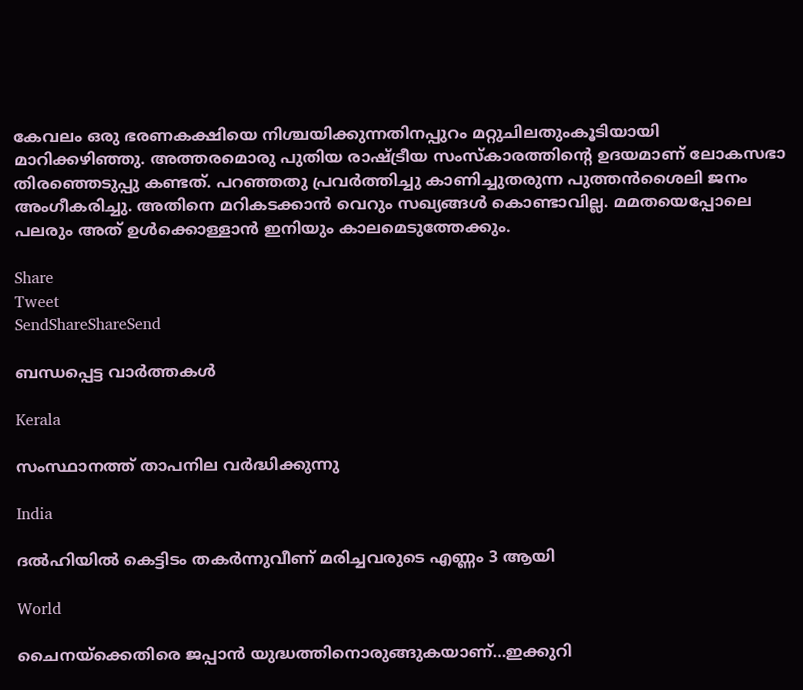കേവലം ഒരു ഭരണകക്ഷിയെ നിശ്ചയിക്കുന്നതിനപ്പുറം മറ്റുചിലതുംകൂടിയായി മാറിക്കഴിഞ്ഞു. അത്തരമൊരു പുതിയ രാഷ്‌ട്രീയ സംസ്‌കാരത്തിന്റെ ഉദയമാണ് ലോകസഭാ തിരഞ്ഞെടുപ്പു കണ്ടത്. പറഞ്ഞതു പ്രവര്‍ത്തിച്ചു കാണിച്ചുതരുന്ന പുത്തന്‍ശൈലി ജനം അംഗീകരിച്ചു. അതിനെ മറികടക്കാന്‍ വെറും സഖ്യങ്ങള്‍ കൊണ്ടാവില്ല. മമതയെപ്പോലെ പലരും അത് ഉള്‍ക്കൊള്ളാന്‍ ഇനിയും കാലമെടുത്തേക്കും.

Share
Tweet
SendShareShareSend

ബന്ധപ്പെട്ട വാര്‍ത്തകള്‍

Kerala

സംസ്ഥാനത്ത് താപനില വര്‍ദ്ധിക്കുന്നു

India

ദല്‍ഹിയില്‍ കെട്ടിടം തകര്‍ന്നുവീണ് മരിച്ചവരുടെ എണ്ണം 3 ആയി

World

ചൈനയ്‌ക്കെതിരെ ജപ്പാ‍ന്‍ യുദ്ധത്തിനൊരുങ്ങുകയാണ്…ഇക്കുറി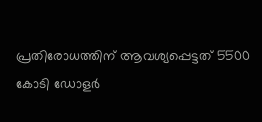പ്രതിരോധത്തിന് ആവശ്യപ്പെട്ടത് 5500 കോടി ഡോളര്‍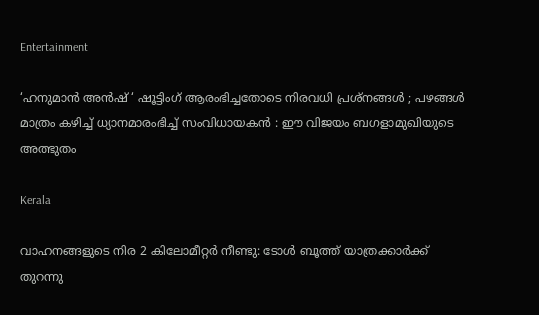Entertainment

‘ഹനുമാൻ അൻഷ് ‘ ഷൂട്ടിംഗ് ആരംഭിച്ചതോടെ നിരവധി പ്രശ്നങ്ങൾ ; പഴങ്ങൾ മാത്രം കഴിച്ച് ധ്യാനമാരംഭിച്ച് സംവിധായകൻ : ഈ വിജയം ബഗളാമുഖിയുടെ അത്ഭുതം

Kerala

വാഹനങ്ങളുടെ നിര 2 കിലോമീറ്റര്‍ നീണ്ടു: ടോള്‍ ബൂത്ത് യാത്രക്കാര്‍ക്ക് തുറന്നു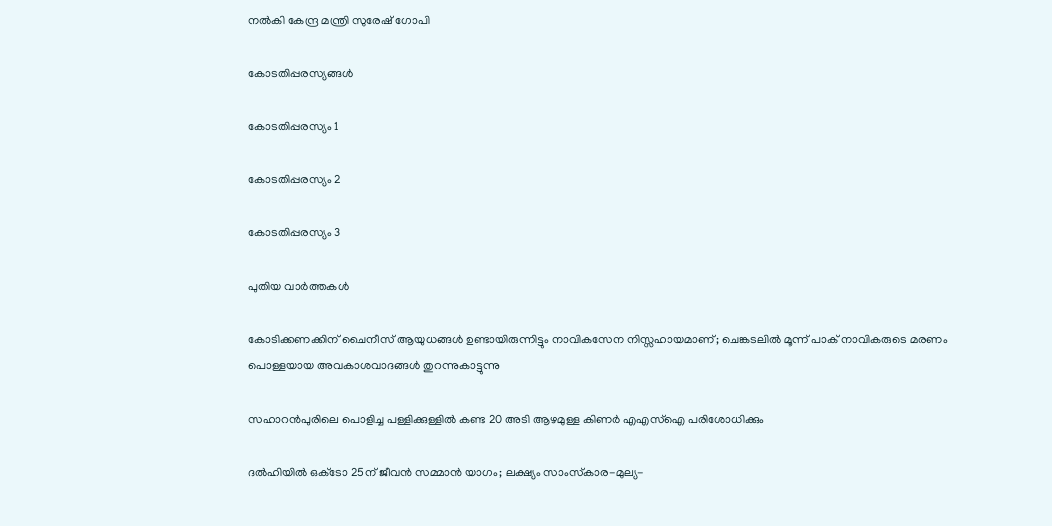നല്‍കി കേന്ദ്ര മന്ത്രി സുരേഷ് ഗോപി

കോടതിപ്പരസ്യങ്ങള്‍

കോടതിപ്പരസ്യം 1

കോടതിപ്പരസ്യം 2

കോടതിപ്പരസ്യം 3

പുതിയ വാര്‍ത്തകള്‍

കോടിക്കണക്കിന് ചൈനീസ് ആയുധങ്ങൾ ഉണ്ടായിരുന്നിട്ടും നാവികസേന നിസ്സഹായമാണ്; ചെങ്കടലിൽ മൂന്ന് പാക് നാവികരുടെ മരണം പൊള്ളയായ അവകാശവാദങ്ങൾ തുറന്നുകാട്ടുന്നു

സഹാറൻപുരിലെ പൊളിച്ച പള്ളിക്കുള്ളിൽ കണ്ട 20 അടി ആഴമുള്ള കിണർ എഎസ്‌ഐ പരിശോധിക്കും

ദൽഹിയിൽ ഒക്‌ടോ 25ന് ജീവൻ സമ്മാൻ യാഗം; ലക്ഷ്യം സാംസ്‌കാര-മുല്യ-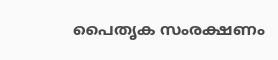പൈതൃക സംരക്ഷണം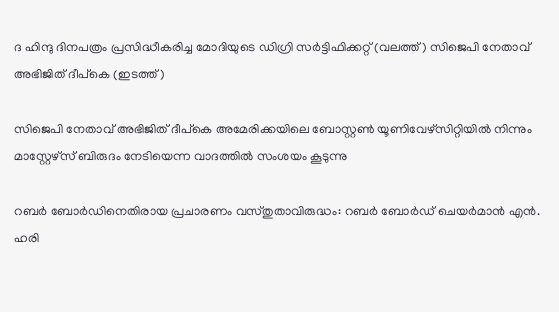ദ ഹിന്ദു ദിനപത്രം പ്രസിദ്ധീകരിച്ച മോദിയുടെ ഡിഗ്രി സര്‍ട്ടിഫിക്കറ്റ് (വലത്ത്) സിജെപി നേതാവ് അഭിജിത് ദീപ്കെ (ഇടത്ത്)

സിജെപി നേതാവ് അഭിജിത് ദീപ്കെ അമേരിക്കയിലെ ബോസ്റ്റണ്‍ യൂണിവേഴ്സിറ്റിയില്‍ നിന്നും മാസ്റ്റേഴ്സ് ബിരുദം നേടിയെന്ന വാദത്തില്‍ സംശയം കൂടുന്നു

റബർ ബോർഡിനെതിരായ പ്രചാരണം വസ്തുതാവിരുദ്ധം: റബർ ബോർഡ് ചെയർമാൻ എൻ. ഹരി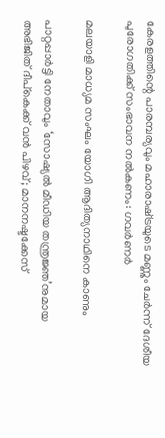കേരളത്തിന്റെ പാരമ്പര്യവും മഹാരാഷ്‌ട്രയുടെ മണ്ണും ചേര്‍ന്ന് ദേശീയ പുരോഗതിക്ക് സംഭാവന നല്‍കണം: ഗവര്‍ണര്‍

മലയാളി മാധ്യമ സംഘം യോഗി ആദിത്യനാഥിനെ കാണും

പാറ്റപ്പാർട്ടി നേതാവും ‘സോഷ്യൽ മീഡിയ തന്ത്രജ്ഞ’നുമായ അഭിജിത് ദീപ്‌കെക്ക് വൻ പിഴവ്; മാനനഷ്ടക്കേസ്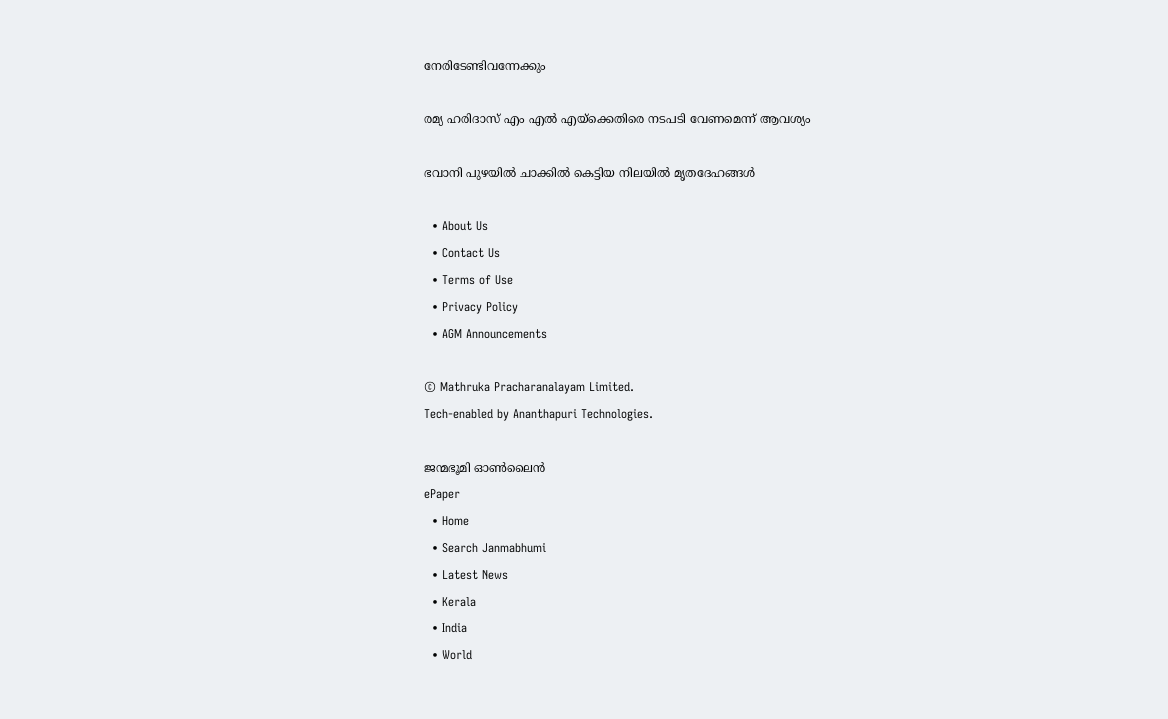നേരിടേണ്ടിവന്നേക്കും

രമ്യ ഹരിദാസ് എം എല്‍ എയ്‌ക്കെതിരെ നടപടി വേണമെന്ന് ആവശ്യം

ഭവാനി പുഴയില്‍ ചാക്കില്‍ കെട്ടിയ നിലയില്‍ മൃതദേഹങ്ങള്‍

  • About Us
  • Contact Us
  • Terms of Use
  • Privacy Policy
  • AGM Announcements

© Mathruka Pracharanalayam Limited.
Tech-enabled by Ananthapuri Technologies.

ജന്മഭൂമി ഓണ്‍ലൈന്‍
ePaper
  • Home
  • Search Janmabhumi
  • Latest News
  • Kerala
  • India
  • World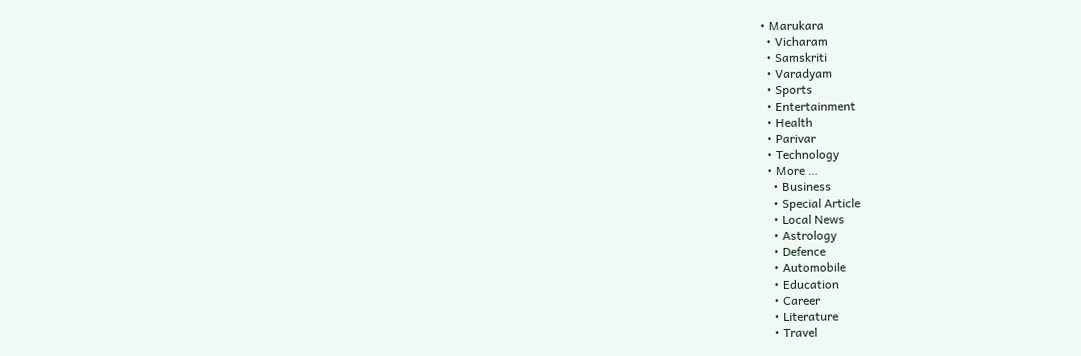• Marukara
  • Vicharam
  • Samskriti
  • Varadyam
  • Sports
  • Entertainment
  • Health
  • Parivar
  • Technology
  • More …
    • Business
    • Special Article
    • Local News
    • Astrology
    • Defence
    • Automobile
    • Education
    • Career
    • Literature
    • Travel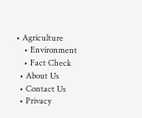• Agriculture
    • Environment
    • Fact Check
  • About Us
  • Contact Us
  • Privacy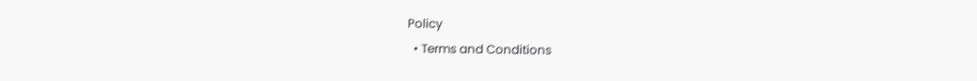Policy
  • Terms and Conditions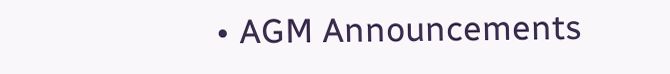• AGM Announcements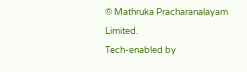© Mathruka Pracharanalayam Limited.
Tech-enabled by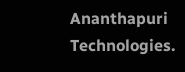Ananthapuri Technologies.